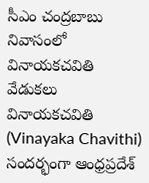సీఎం చంద్రబాబు నివాసంలో వినాయకచవితి వేడుకలు
వినాయకచవితి (Vinayaka Chavithi) సందర్భంగా ఆంధ్రప్రదేశ్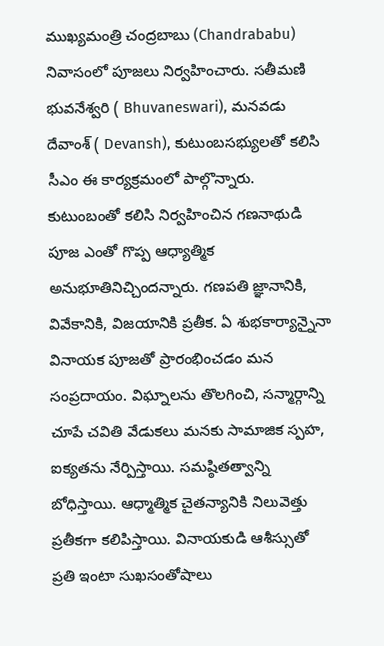ముఖ్యమంత్రి చంద్రబాబు (Chandrababu) నివాసంలో పూజలు నిర్వహించారు. సతీమణి భువనేశ్వరి ( Bhuvaneswari), మనవడు దేవాంశ్ ( Devansh), కుటుంబసభ్యులతో కలిసి సీఎం ఈ కార్యక్రమంలో పాల్గొన్నారు. కుటుంబంతో కలిసి నిర్వహించిన గణనాథుడి పూజ ఎంతో గొప్ప ఆధ్యాత్మిక అనుభూతినిచ్చిందన్నారు. గణపతి జ్ఞానానికి, వివేకానికి, విజయానికి ప్రతీక. ఏ శుభకార్యాన్నైనా వినాయక పూజతో ప్రారంభించడం మన సంప్రదాయం. విఘ్నాలను తొలగించి, సన్మార్గాన్ని చూపే చవితి వేడుకలు మనకు సామాజిక స్పహ, ఐక్యతను నేర్పిస్తాయి. సమష్ఠితత్వాన్ని బోధిస్తాయి. ఆధ్మాత్మిక చైతన్యానికి నిలువెత్తు ప్రతీకగా కలిపిస్తాయి. వినాయకుడి ఆశీస్సుతో ప్రతి ఇంటా సుఖసంతోషాలు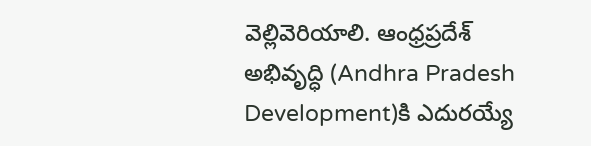వెల్లివెరియాలి. ఆంధ్రప్రదేశ్ అభివృద్ధి (Andhra Pradesh Development)కి ఎదురయ్యే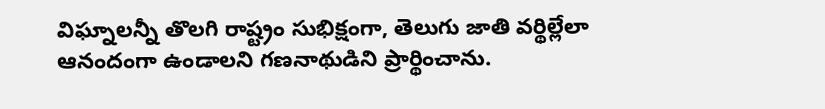విఘ్నాలన్నీ తొలగి రాష్ట్రం సుభిక్షంగా, తెలుగు జాతి వర్థిల్లేలా ఆనందంగా ఉండాలని గణనాథుడిని ప్రార్థించాను.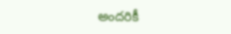అందరికీ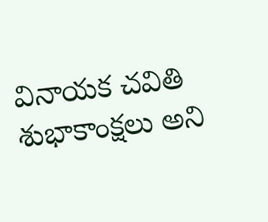వినాయక చవితి శుభాకాంక్షలు అని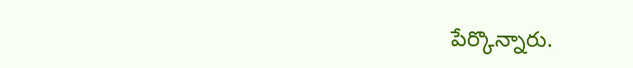పేర్కొన్నారు.